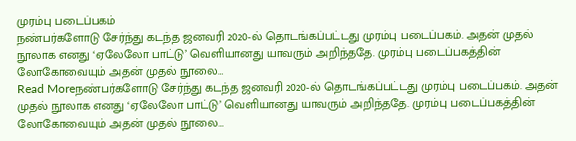முரம்பு படைப்பகம்
நண்பர்களோடு சேர்ந்து கடந்த ஜனவரி 2020-ல் தொடங்கப்பட்டது முரம்பு படைப்பகம். அதன் முதல் நூலாக எனது ‘ஏலேலோ பாட்டு’ வெளியானது யாவரும் அறிந்ததே. முரம்பு படைப்பகத்தின் லோகோவையும் அதன் முதல் நூலை…
Read Moreநண்பர்களோடு சேர்ந்து கடந்த ஜனவரி 2020-ல் தொடங்கப்பட்டது முரம்பு படைப்பகம். அதன் முதல் நூலாக எனது ‘ஏலேலோ பாட்டு’ வெளியானது யாவரும் அறிந்ததே. முரம்பு படைப்பகத்தின் லோகோவையும் அதன் முதல் நூலை…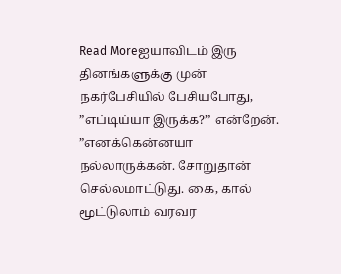Read Moreஐயாவிடம் இரு தினங்களுக்கு முன் நகர்பேசியில் பேசியபோது, ”எப்டிய்யா இருக்க?” என்றேன். ”எனக்கென்னயா நல்லாருக்கன். சோறுதான் செல்லமாட்டுது. கை, கால் மூட்டுலாம் வரவர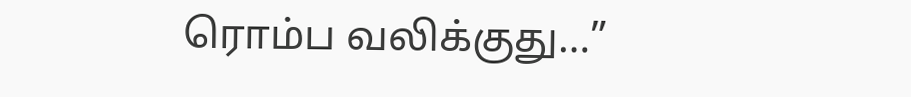ரொம்ப வலிக்குது…”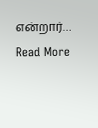என்றார்…
Read More